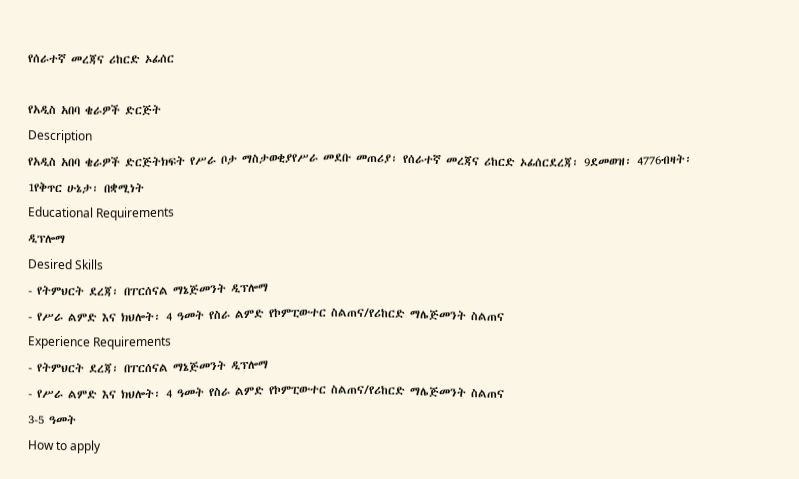የሰራተኛ መረጃና ሪከርድ ኦፊሰር

የአዲስ አበባ ቄራዎች ድርጅት
Description
የአዲስ አበባ ቄራዎች ድርጅትክፍት የሥራ ቦታ ማስታወቂያየሥራ መደቡ መጠሪያ፡ የሰራተኛ መረጃና ሪከርድ ኦፊሰርደረጃ፡ 9ደመወዝ፡ 4776ብዛት፡ 1የቅጥር ሁኔታ፡ በቋሚነት
Educational Requirements
ዲፕሎማ
Desired Skills
- የትምህርት ደረጃ፡ በፐርሰናል ማኔጅመንት ዲፕሎማ
- የሥራ ልምድ እና ክህሎት፡ 4 ዓመት የስራ ልምድ የኮምፒውተር ስልጠና/የሪከርድ ማሌጅመንት ስልጠና
Experience Requirements
- የትምህርት ደረጃ፡ በፐርሰናል ማኔጅመንት ዲፕሎማ
- የሥራ ልምድ እና ክህሎት፡ 4 ዓመት የስራ ልምድ የኮምፒውተር ስልጠና/የሪከርድ ማሌጅመንት ስልጠና
3-5 ዓመት
How to apply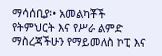ማሳሰቢያ፡• አመልካቾች የትምህርት እና የሥራ ልምድ ማስረጃችሁን የማይመለስ ኮፒ እና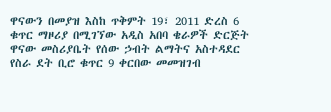ዋናውን በመያዝ እስከ ጥቅምት 19፣ 2011 ድረስ 6 ቁጥር ማዞሪያ በሚገኘው አዲስ አበባ ቄራዎች ድርጅት ዋናው መስሪያቤት የሰው ኃብት ልማትና አስተዳደር የስራ ደት ቢሮ ቁጥር 9 ቀርበው መመዝገብ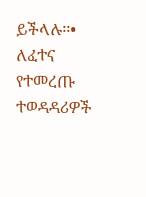ይችላሉ፡፡• ለፈተና የተመረጡ ተወዳዳሪዎች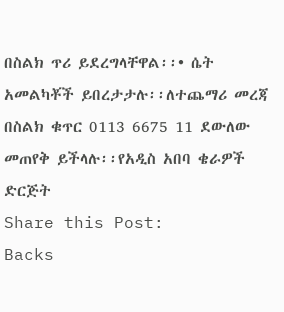በስልክ ጥሪ ይደረግላቸዋል፡፡• ሴት አመልካቾች ይበረታታሉ፡፡ለተጨማሪ መረጃ በስልክ ቁጥር 0113 6675 11 ደውለው መጠየቅ ይችላሉ፡፡የአዲስ አበባ ቄራዎች ድርጅት
Share this Post:
Backs